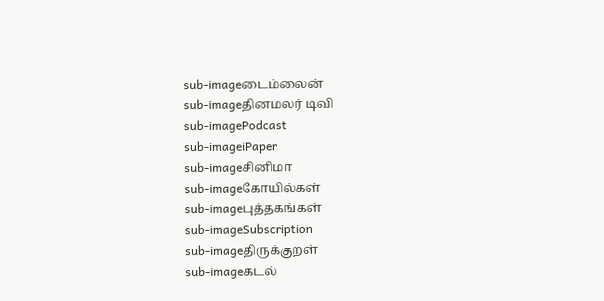sub-imageடைம்லைன்
sub-imageதினமலர் டிவி
sub-imagePodcast
sub-imageiPaper
sub-imageசினிமா
sub-imageகோயில்கள்
sub-imageபுத்தகங்கள்
sub-imageSubscription
sub-imageதிருக்குறள்
sub-imageகடல்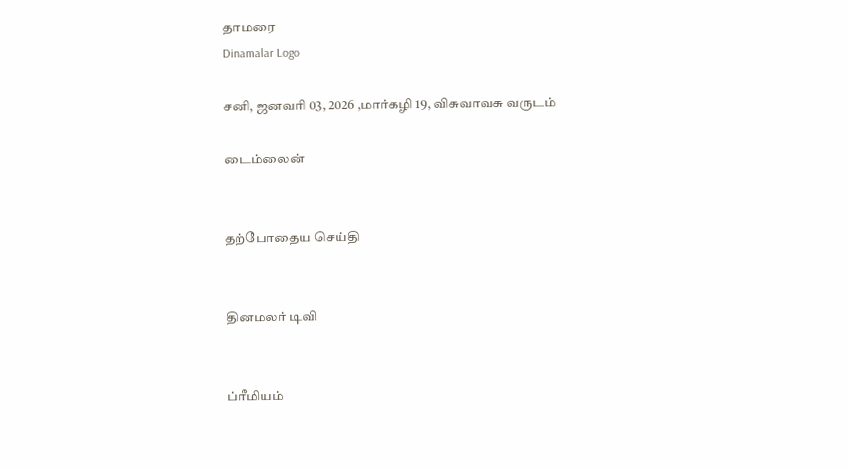தாமரை
Dinamalar Logo

சனி, ஜனவரி 03, 2026 ,மார்கழி 19, விசுவாவசு வருடம்

டைம்லைன்


தற்போதைய செய்தி


தினமலர் டிவி


ப்ரீமியம்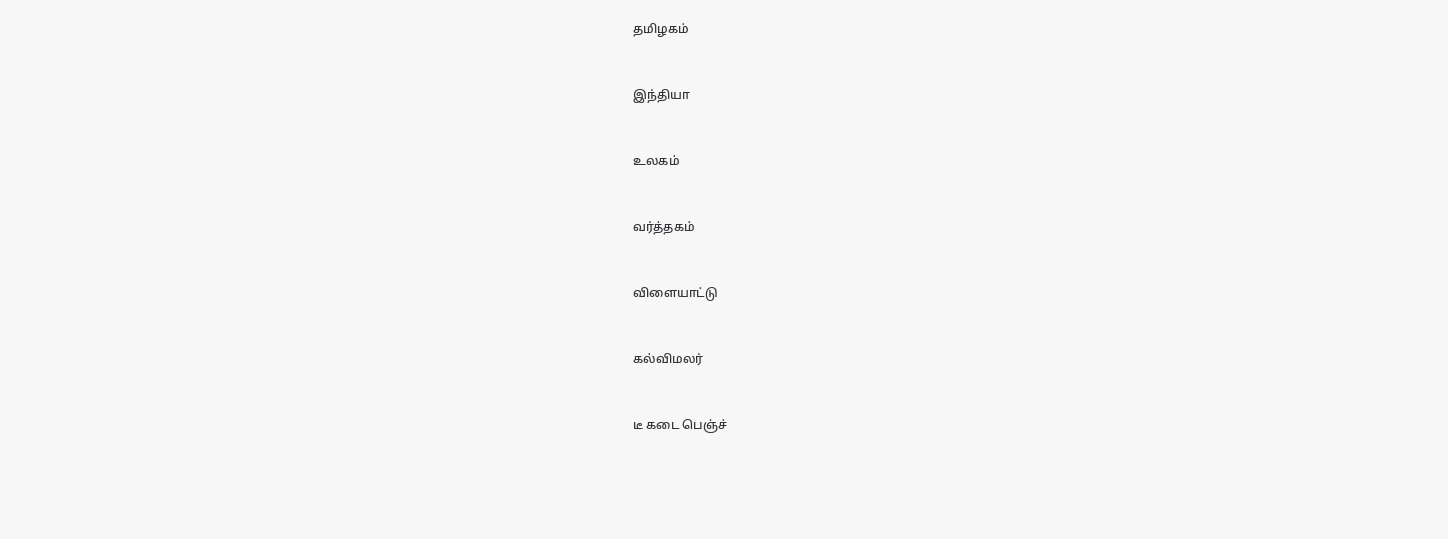தமிழகம்


இந்தியா


உலகம்


வர்த்தகம்


விளையாட்டு


கல்விமலர்


டீ கடை பெஞ்ச்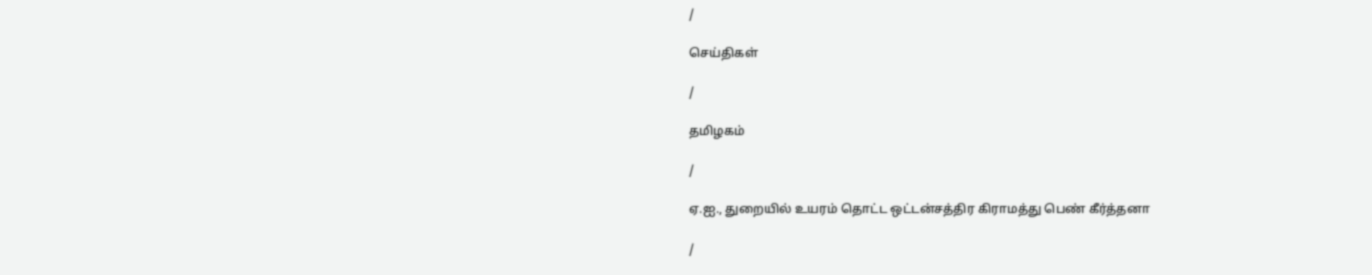/

செய்திகள்

/

தமிழகம்

/

ஏ.ஐ., துறையில் உயரம் தொட்ட ஒட்டன்சத்திர கிராமத்து பெண் கீர்த்தனா

/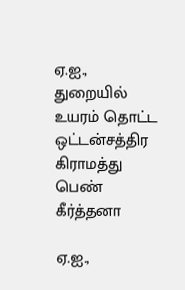ஏ.ஐ., துறையில் உயரம் தொட்ட ஒட்டன்சத்திர கிராமத்து பெண் கீர்த்தனா

ஏ.ஐ.,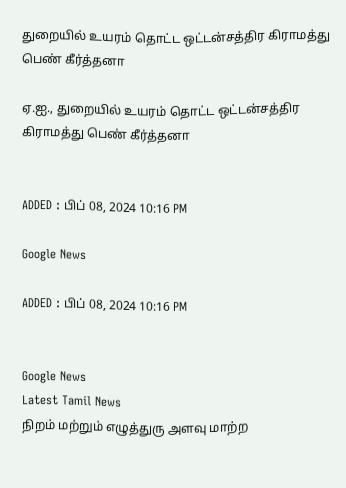துறையில் உயரம் தொட்ட ஒட்டன்சத்திர கிராமத்து பெண் கீர்த்தனா

ஏ.ஐ., துறையில் உயரம் தொட்ட ஒட்டன்சத்திர கிராமத்து பெண் கீர்த்தனா


ADDED : பிப் 08, 2024 10:16 PM

Google News

ADDED : பிப் 08, 2024 10:16 PM


Google News
Latest Tamil News
நிறம் மற்றும் எழுத்துரு அளவு மாற்ற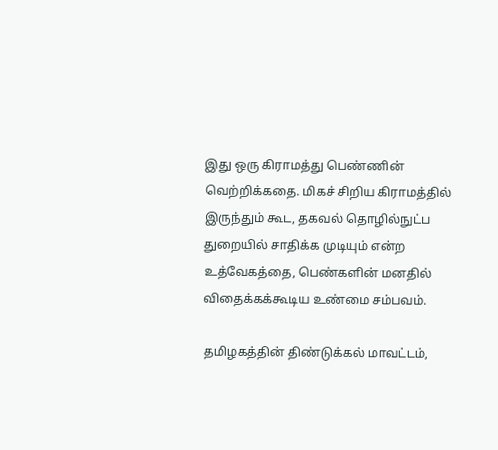இது ஒரு கிராமத்து பெண்ணின் வெற்றிக்கதை. மிகச் சிறிய கிராமத்தில் இருந்தும் கூட, தகவல் தொழில்நுட்ப துறையில் சாதிக்க முடியும் என்ற உத்வேகத்தை, பெண்களின் மனதில் விதைக்கக்கூடிய உண்மை சம்பவம்.

தமிழகத்தின் திண்டுக்கல் மாவட்டம்,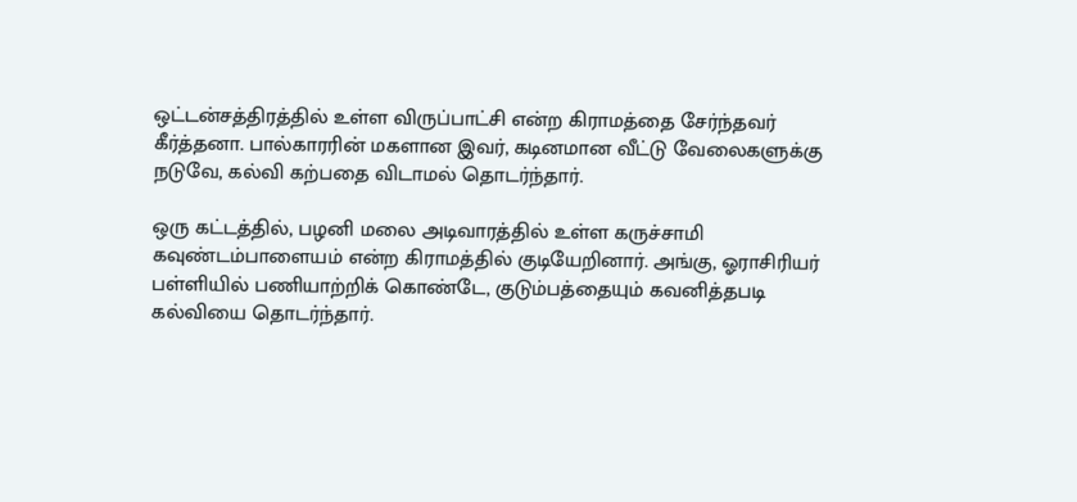ஒட்டன்சத்திரத்தில் உள்ள விருப்பாட்சி என்ற கிராமத்தை சேர்ந்தவர் கீர்த்தனா. பால்காரரின் மகளான இவர், கடினமான வீட்டு வேலைகளுக்கு நடுவே, கல்வி கற்பதை விடாமல் தொடர்ந்தார்.

ஒரு கட்டத்தில், பழனி மலை அடிவாரத்தில் உள்ள கருச்சாமி கவுண்டம்பாளையம் என்ற கிராமத்தில் குடியேறினார். அங்கு, ஓராசிரியர் பள்ளியில் பணியாற்றிக் கொண்டே, குடும்பத்தையும் கவனித்தபடி கல்வியை தொடர்ந்தார்.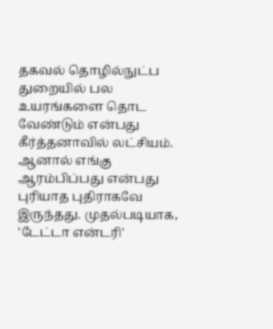தகவல் தொழில்நுட்ப துறையில் பல உயரங்களை தொட வேண்டும் என்பது கீர்த்தனாவில் லட்சியம். ஆனால் எங்கு ஆரம்பிப்பது என்பது புரியாத புதிராகவே இருந்தது. முதல்படியாக, 'டேட்டா என்டரி'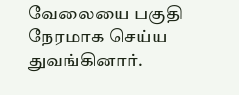வேலையை பகுதி நேரமாக செய்ய துவங்கினார்.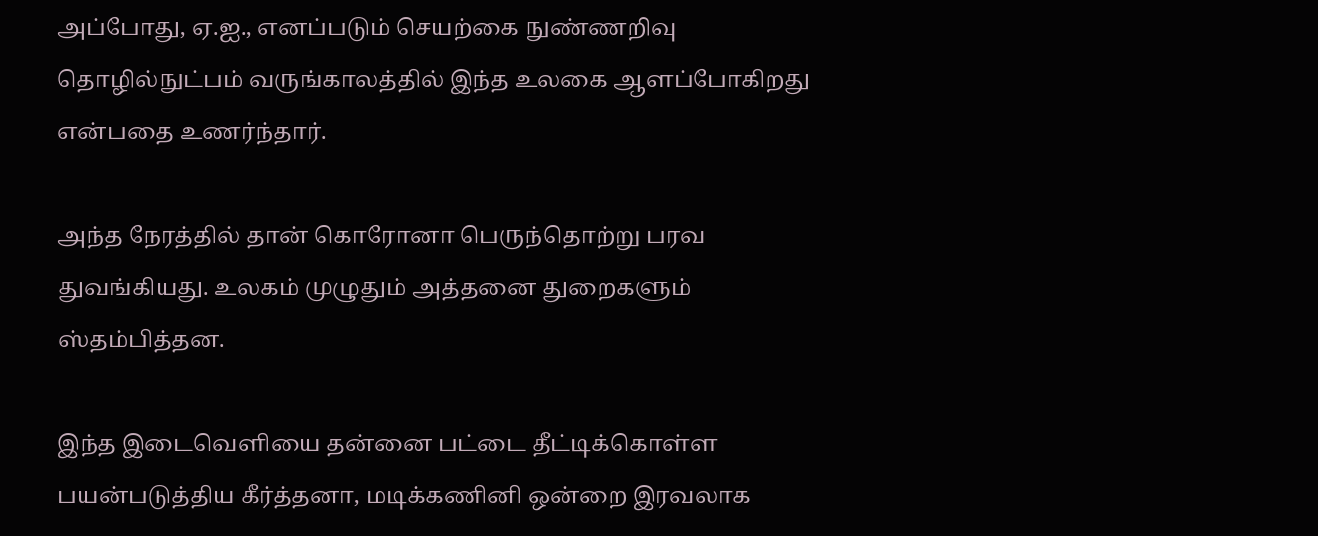அப்போது, ஏ.ஐ., எனப்படும் செயற்கை நுண்ணறிவு தொழில்நுட்பம் வருங்காலத்தில் இந்த உலகை ஆளப்போகிறது என்பதை உணர்ந்தார்.

அந்த நேரத்தில் தான் கொரோனா பெருந்தொற்று பரவ துவங்கியது. உலகம் முழுதும் அத்தனை துறைகளும் ஸ்தம்பித்தன.

இந்த இடைவெளியை தன்னை பட்டை தீட்டிக்கொள்ள பயன்படுத்திய கீர்த்தனா, மடிக்கணினி ஒன்றை இரவலாக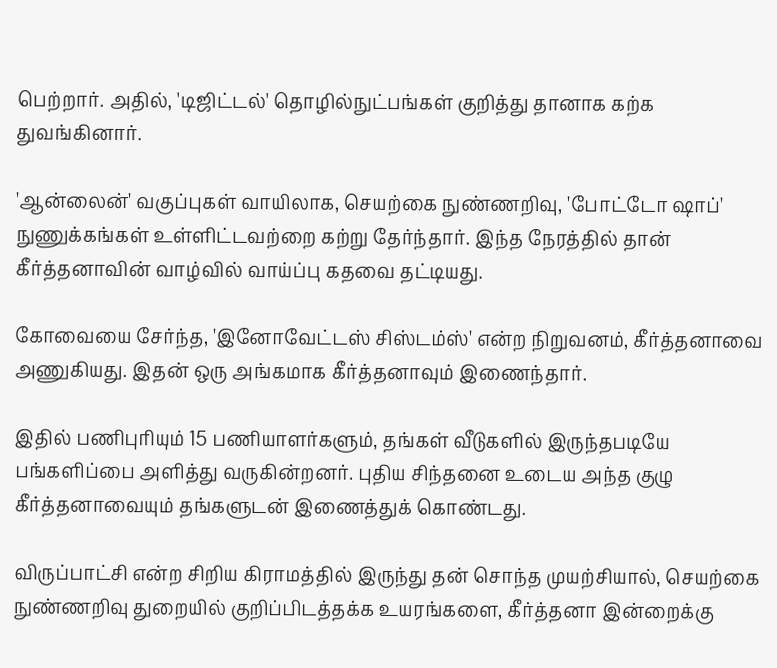பெற்றார். அதில், 'டிஜிட்டல்' தொழில்நுட்பங்கள் குறித்து தானாக கற்க துவங்கினார்.

'ஆன்லைன்' வகுப்புகள் வாயிலாக, செயற்கை நுண்ணறிவு, 'போட்டோ ஷாப்' நுணுக்கங்கள் உள்ளிட்டவற்றை கற்று தேர்ந்தார். இந்த நேரத்தில் தான் கீர்த்தனாவின் வாழ்வில் வாய்ப்பு கதவை தட்டியது.

கோவையை சேர்ந்த, 'இனோவேட்டஸ் சிஸ்டம்ஸ்' என்ற நிறுவனம், கீர்த்தனாவை அணுகியது. இதன் ஒரு அங்கமாக கீர்த்தனாவும் இணைந்தார்.

இதில் பணிபுரியும் 15 பணியாளர்களும், தங்கள் வீடுகளில் இருந்தபடியே பங்களிப்பை அளித்து வருகின்றனர். புதிய சிந்தனை உடைய அந்த குழு கீர்த்தனாவையும் தங்களுடன் இணைத்துக் கொண்டது.

விருப்பாட்சி என்ற சிறிய கிராமத்தில் இருந்து தன் சொந்த முயற்சியால், செயற்கை நுண்ணறிவு துறையில் குறிப்பிடத்தக்க உயரங்களை, கீர்த்தனா இன்றைக்கு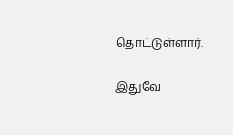தொட்டுள்ளார்.

இதுவே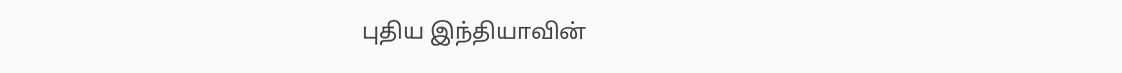புதிய இந்தியாவின்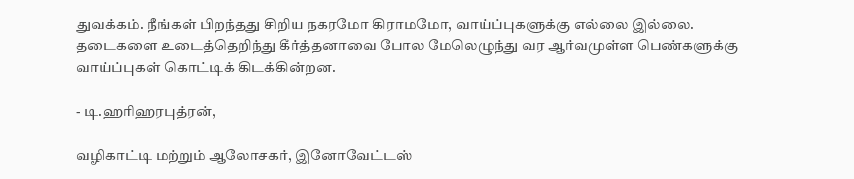துவக்கம். நீங்கள் பிறந்தது சிறிய நகரமோ கிராமமோ, வாய்ப்புகளுக்கு எல்லை இல்லை. தடைகளை உடைத்தெறிந்து கீர்த்தனாவை போல மேலெழுந்து வர ஆர்வமுள்ள பெண்களுக்கு வாய்ப்புகள் கொட்டிக் கிடக்கின்றன.

- டி.ஹரிஹரபுத்ரன்,

வழிகாட்டி மற்றும் ஆலோசகர், இனோவேட்டஸ்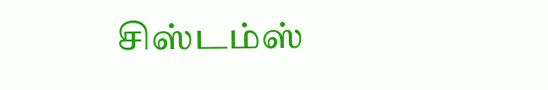சிஸ்டம்ஸ்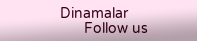Dinamalar
      Follow us